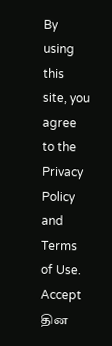By using this site, you agree to the Privacy Policy and Terms of Use.
Accept
தின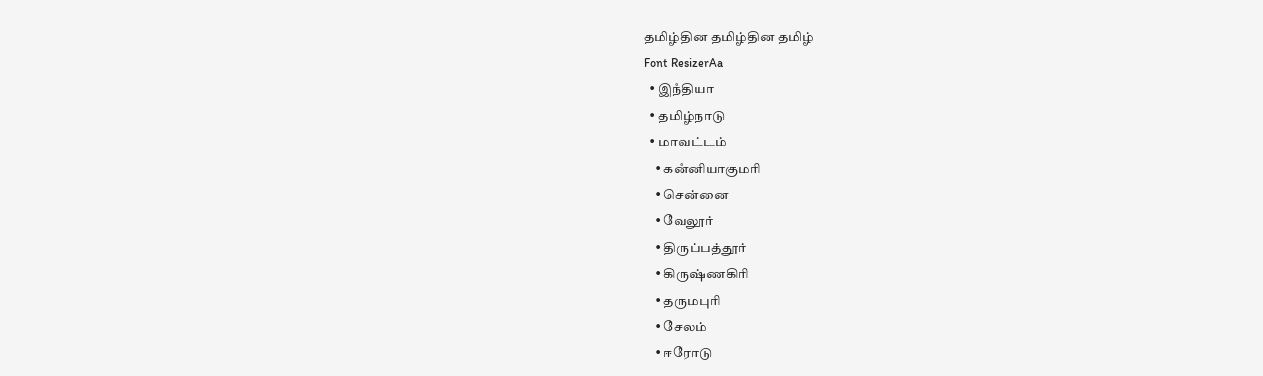தமிழ்தின தமிழ்தின தமிழ்
Font ResizerAa
  • இநஂதியா
  • தமிழ்நாடு
  • மாவட்டம்
    • கனஂனியாகுமரி
    • சென்னை
    • வேலூர்
    • திருப்பத்தூர்
    • கிருஷ்ணகிரி
    • தருமபுரி
    • சேலம்
    • ஈரோடு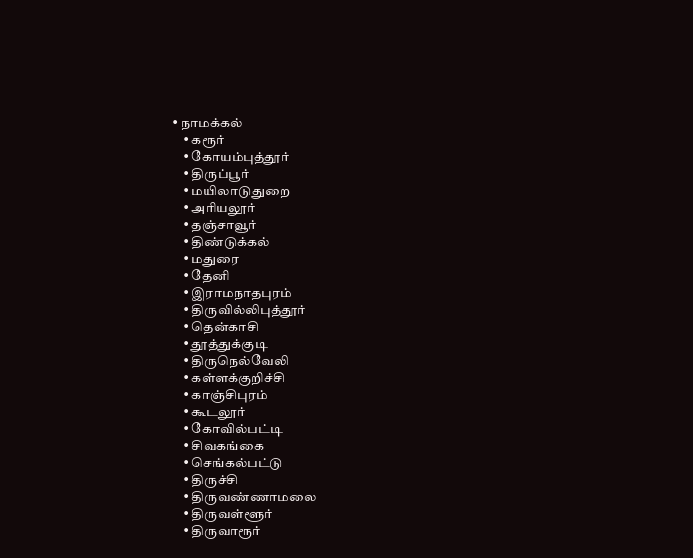• நாமக்கல்
    • கரூர்
    • கோயம்புத்தூர்
    • திருப்பூர்
    • மயிலாடுதுறை
    • அரியலூர்
    • தஞ்சாவூர்
    • திண்டுக்கல்
    • மதுரை
    • தேனி
    • இராமநாதபுரம்
    • திருவில்லிபுத்தூர்
    • தென்காசி
    • தூத்துக்குடி
    • திருநெல்வேலி
    • கள்ளக்குறிச்சி
    • காஞ்சிபுரம்
    • கூடலூர்
    • கோவில்பட்டி
    • சிவகங்கை
    • செங்கல்பட்டு
    • திருச்சி
    • திருவண்ணாமலை
    • திருவள்ளூர்
    • திருவாரூர்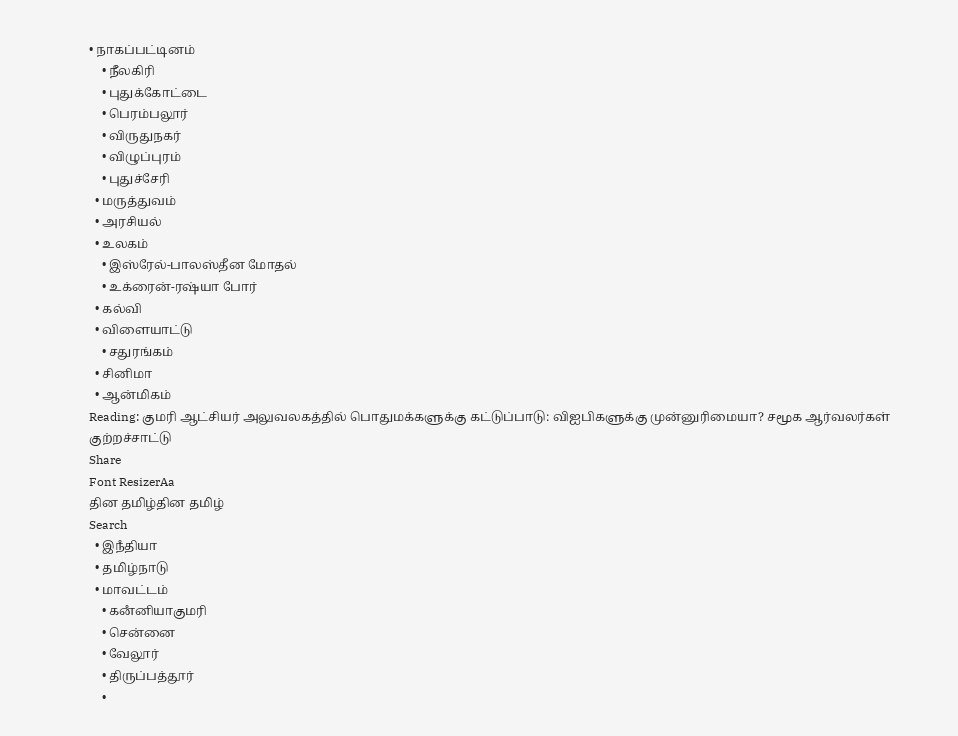• நாகப்பட்டினம்
    • நீலகிரி
    • புதுக்கோட்டை
    • பெரம்பலூர்
    • விருதுநகர்
    • விழுப்புரம்
    • புதுச்சேரி
  • மருத்துவம்
  • அரசியல்
  • உலகம்
    • இஸ்ரேல்-பாலஸ்தீன மோதல்
    • உக்ரைன்-ரஷ்யா போர்
  • கல்வி
  • விளையாட்டு
    • சதுரங்கம்
  • சினிமா
  • ஆன்மிகம்
Reading: குமரி ஆட்சியர் அலுவலகத்தில் பொதுமக்களுக்கு கட்டுப்பாடு: விஐபிகளுக்கு முன்னுரிமையா? சமூக ஆர்வலர்கள் குற்றச்சாட்டு
Share
Font ResizerAa
தின தமிழ்தின தமிழ்
Search
  • இநஂதியா
  • தமிழ்நாடு
  • மாவட்டம்
    • கனஂனியாகுமரி
    • சென்னை
    • வேலூர்
    • திருப்பத்தூர்
    •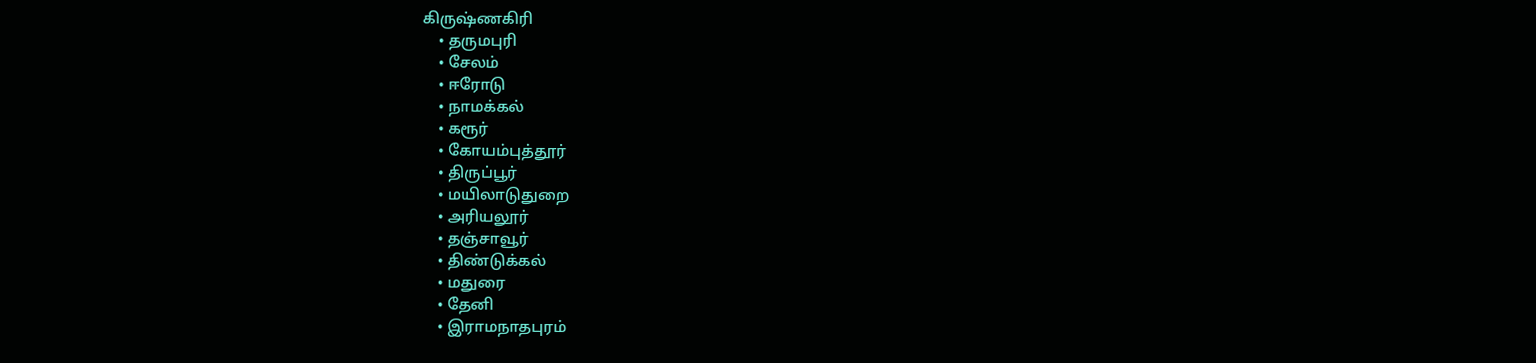கிருஷ்ணகிரி
    • தருமபுரி
    • சேலம்
    • ஈரோடு
    • நாமக்கல்
    • கரூர்
    • கோயம்புத்தூர்
    • திருப்பூர்
    • மயிலாடுதுறை
    • அரியலூர்
    • தஞ்சாவூர்
    • திண்டுக்கல்
    • மதுரை
    • தேனி
    • இராமநாதபுரம்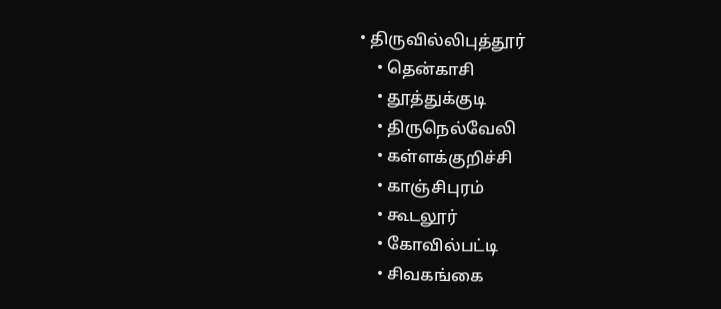• திருவில்லிபுத்தூர்
    • தென்காசி
    • தூத்துக்குடி
    • திருநெல்வேலி
    • கள்ளக்குறிச்சி
    • காஞ்சிபுரம்
    • கூடலூர்
    • கோவில்பட்டி
    • சிவகங்கை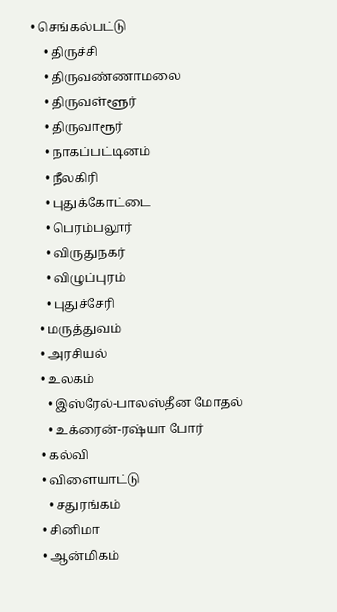• செங்கல்பட்டு
    • திருச்சி
    • திருவண்ணாமலை
    • திருவள்ளூர்
    • திருவாரூர்
    • நாகப்பட்டினம்
    • நீலகிரி
    • புதுக்கோட்டை
    • பெரம்பலூர்
    • விருதுநகர்
    • விழுப்புரம்
    • புதுச்சேரி
  • மருத்துவம்
  • அரசியல்
  • உலகம்
    • இஸ்ரேல்-பாலஸ்தீன மோதல்
    • உக்ரைன்-ரஷ்யா போர்
  • கல்வி
  • விளையாட்டு
    • சதுரங்கம்
  • சினிமா
  • ஆன்மிகம்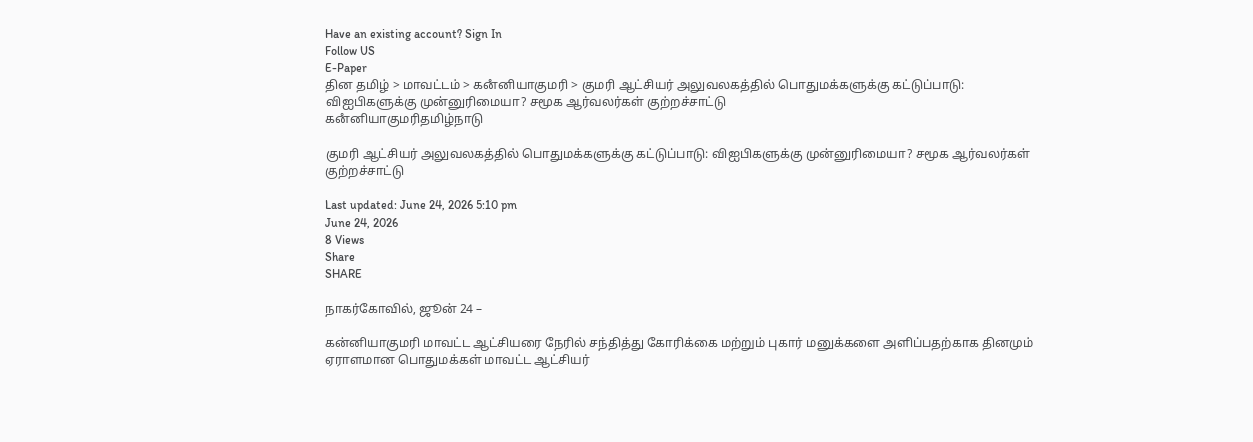Have an existing account? Sign In
Follow US
E-Paper
தின தமிழ் > மாவட்டம் > கனஂனியாகுமரி > குமரி ஆட்சியர் அலுவலகத்தில் பொதுமக்களுக்கு கட்டுப்பாடு: விஐபிகளுக்கு முன்னுரிமையா? சமூக ஆர்வலர்கள் குற்றச்சாட்டு
கனஂனியாகுமரிதமிழ்நாடு

குமரி ஆட்சியர் அலுவலகத்தில் பொதுமக்களுக்கு கட்டுப்பாடு: விஐபிகளுக்கு முன்னுரிமையா? சமூக ஆர்வலர்கள் குற்றச்சாட்டு

Last updated: June 24, 2026 5:10 pm
June 24, 2026
8 Views
Share
SHARE

நாகர்கோவில், ஜூன் 24 –

கன்னியாகுமரி மாவட்ட ஆட்சியரை நேரில் சந்தித்து கோரிக்கை மற்றும் புகார் மனுக்களை அளிப்பதற்காக தினமும் ஏராளமான பொதுமக்கள் மாவட்ட ஆட்சியர்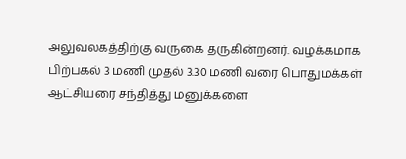அலுவலகத்திற்கு வருகை தருகின்றனர். வழக்கமாக பிற்பகல் 3 மணி முதல் 3.30 மணி வரை பொதுமக்கள் ஆட்சியரை சந்தித்து மனுக்களை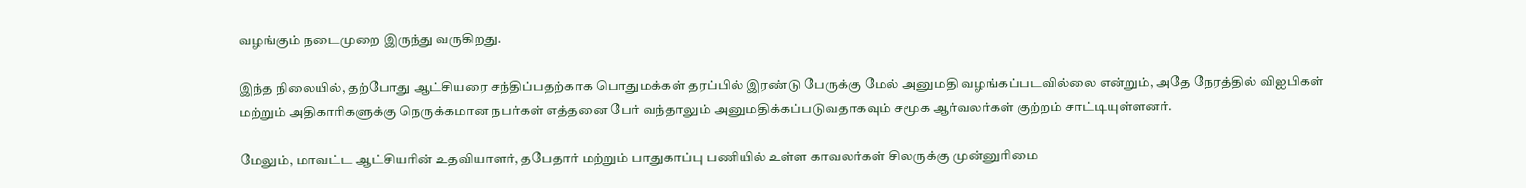வழங்கும் நடைமுறை இருந்து வருகிறது.

இந்த நிலையில், தற்போது ஆட்சியரை சந்திப்பதற்காக பொதுமக்கள் தரப்பில் இரண்டு பேருக்கு மேல் அனுமதி வழங்கப்படவில்லை என்றும், அதே நேரத்தில் விஐபிகள் மற்றும் அதிகாரிகளுக்கு நெருக்கமான நபர்கள் எத்தனை பேர் வந்தாலும் அனுமதிக்கப்படுவதாகவும் சமூக ஆர்வலர்கள் குற்றம் சாட்டியுள்ளனர்.

மேலும், மாவட்ட ஆட்சியரின் உதவியாளர், தபேதார் மற்றும் பாதுகாப்பு பணியில் உள்ள காவலர்கள் சிலருக்கு முன்னுரிமை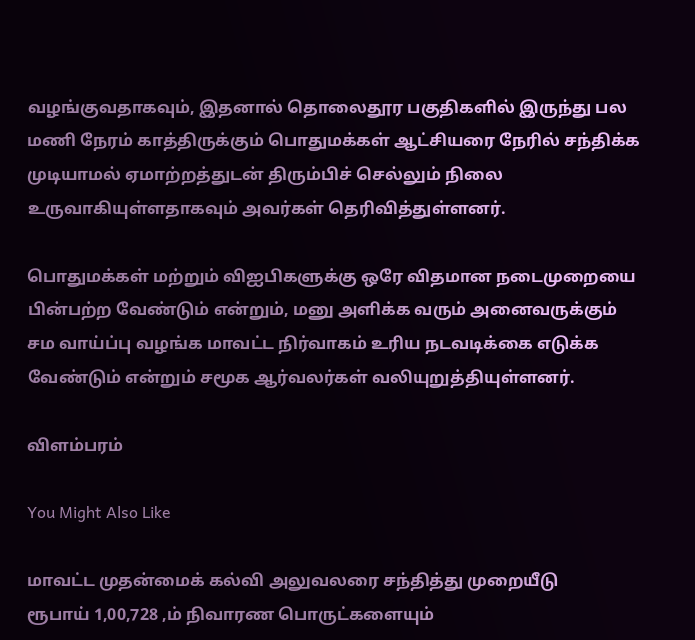வழங்குவதாகவும், இதனால் தொலைதூர பகுதிகளில் இருந்து பல மணி நேரம் காத்திருக்கும் பொதுமக்கள் ஆட்சியரை நேரில் சந்திக்க முடியாமல் ஏமாற்றத்துடன் திரும்பிச் செல்லும் நிலை உருவாகியுள்ளதாகவும் அவர்கள் தெரிவித்துள்ளனர்.

பொதுமக்கள் மற்றும் விஐபிகளுக்கு ஒரே விதமான நடைமுறையை பின்பற்ற வேண்டும் என்றும், மனு அளிக்க வரும் அனைவருக்கும் சம வாய்ப்பு வழங்க மாவட்ட நிர்வாகம் உரிய நடவடிக்கை எடுக்க வேண்டும் என்றும் சமூக ஆர்வலர்கள் வலியுறுத்தியுள்ளனர்.

விளம்பரம்

You Might Also Like

மாவட்ட முதன்மைக் கல்வி அலுவலரை சந்தித்து முறையீடு
ரூபாய் 1,00,728 ,ம் நிவாரண பொருட்களையும்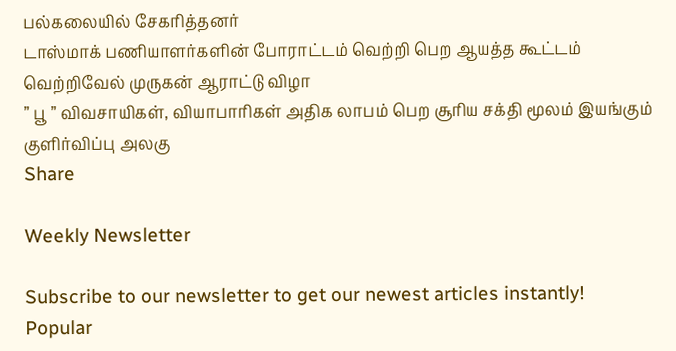பல்கலையில் சேகரித்தனர்
டாஸ்மாக் பணியாளர்களின் போராட்டம் வெற்றி பெற ஆயத்த கூட்டம்
வெற்றிவேல் முருகன் ஆராட்டு விழா
” பூ ” விவசாயிகள், வியாபாரிகள் அதிக லாபம் பெற சூரிய சக்தி மூலம் இயங்கும் குளிர்விப்பு அலகு
Share

Weekly Newsletter

Subscribe to our newsletter to get our newest articles instantly!
Popular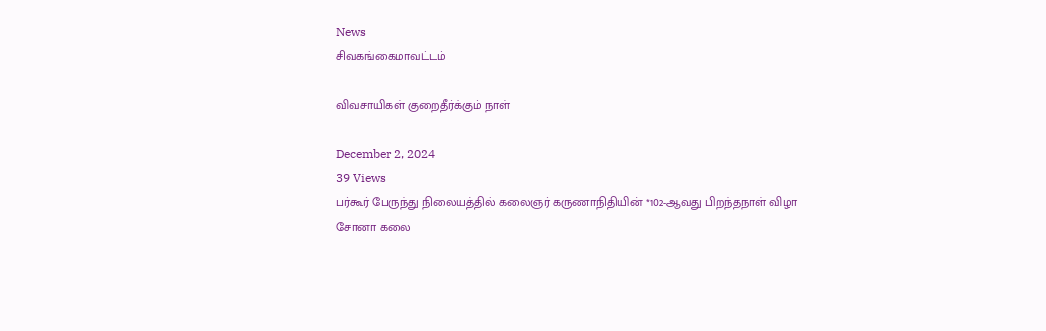News
சிவகங்கைமாவட்டம்

விவசாயிகள் குறைதீர்க்கும் நாள்

December 2, 2024
39 Views
பர்கூர் பேருந்து நிலையத்தில் கலைஞர் கருணாநிதியின் *102-ஆவது பிறந்தநாள் விழா
சோனா கலை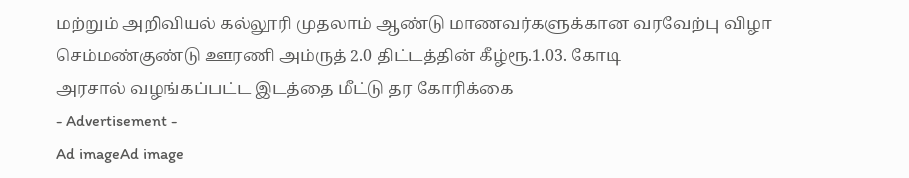மற்றும் அறிவியல் கல்லூரி முதலாம் ஆண்டு மாணவர்களுக்கான வரவேற்பு விழா
செம்மண்குண்டு ஊரணி அம்ருத் 2.0 திட்டத்தின் கீழ்ரூ.1.03. கோடி
அரசால் வழங்கப்பட்ட இடத்தை மீட்டு தர கோரிக்கை
- Advertisement -
Ad imageAd image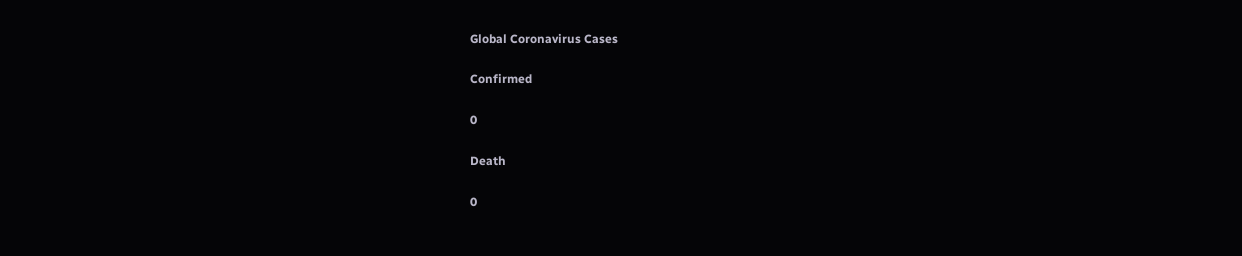Global Coronavirus Cases

Confirmed

0

Death

0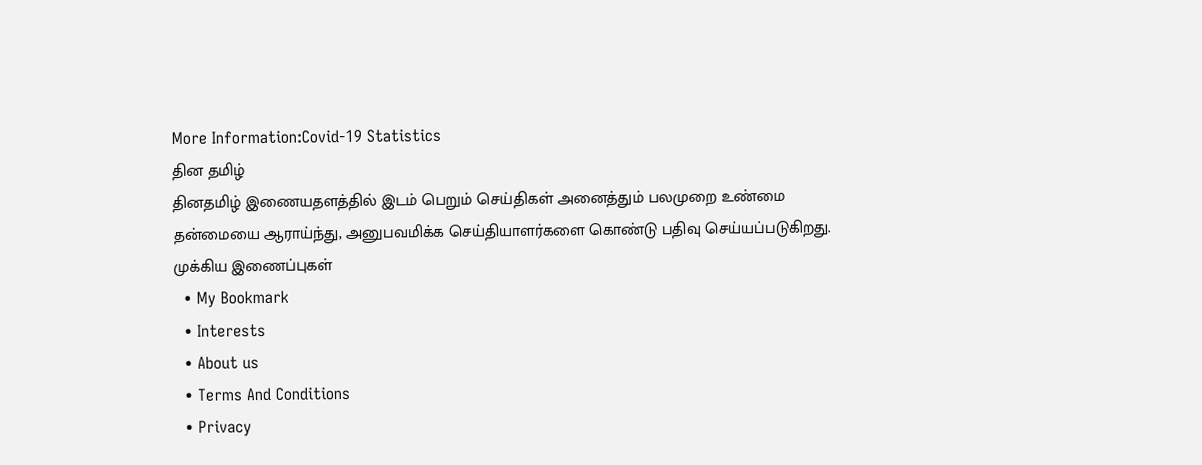More Information:Covid-19 Statistics
தின தமிழ்
தினதமிழ் இணையதளத்தில் இடம் பெறும் செய்திகள் அனைத்தும் பலமுறை உண்மை தன்மையை ஆராய்ந்து, அனுபவமிக்க செய்தியாளர்களை கொண்டு பதிவு செய்யப்படுகிறது.
முக்கிய இணைப்புகள்
  • My Bookmark
  • Interests
  • About us
  • Terms And Conditions
  • Privacy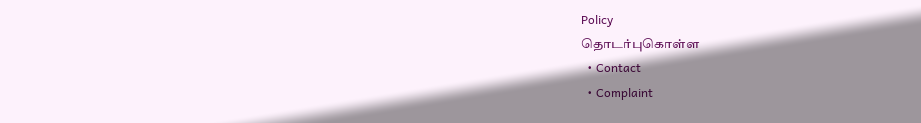Policy
தொடர்புகொள்ள
  • Contact
  • Complaint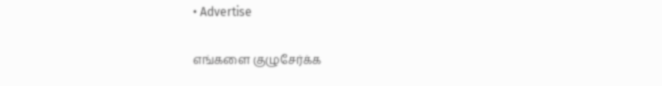• Advertise

எங்களை குழுசேர்க்க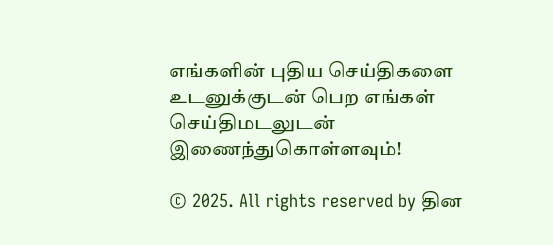எங்களின் புதிய செய்திகளை உடனுக்குடன் பெற எங்கள் செய்திமடலுடன் இணைந்துகொள்ளவும்!

© 2025. All rights reserved by தின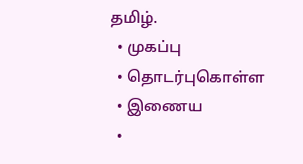தமிழ்.
  • முகப்பு
  • தொடர்புகொள்ள
  • இணைய
  •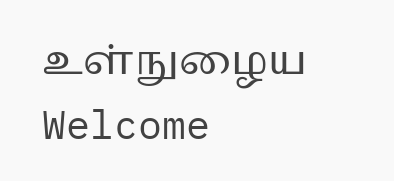உள்நுழைய
Welcome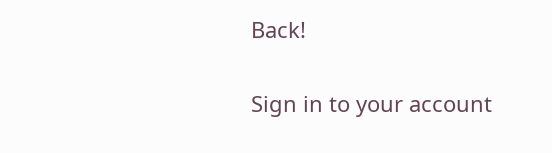Back!

Sign in to your account